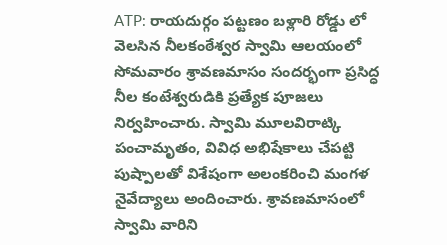ATP: రాయదుర్గం పట్టణం బళ్లారి రోడ్డు లో వెలసిన నీలకంఠేశ్వర స్వామి ఆలయంలో సోమవారం శ్రావణమాసం సందర్భంగా ప్రసిద్ధ నీల కంటేశ్వరుడికి ప్రత్యేక పూజలు నిర్వహించారు. స్వామి మూలవిరాట్కి పంచామృతం, వివిధ అభిషేకాలు చేపట్టి పుష్పాలతో విశేషంగా అలంకరించి మంగళ నైవేద్యాలు అందించారు. శ్రావణమాసంలో స్వామి వారిని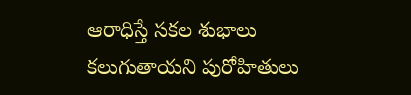ఆరాధిస్తే సకల శుభాలు కలుగుతాయని పురోహితులు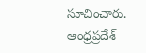సూచించారు.
ఆంధ్రప్రదేశ్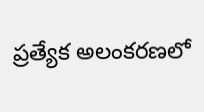ప్రత్యేక అలంకరణలో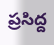ప్రసిద్ద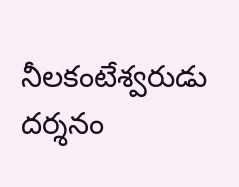నీలకంటేశ్వరుడు దర్శనం